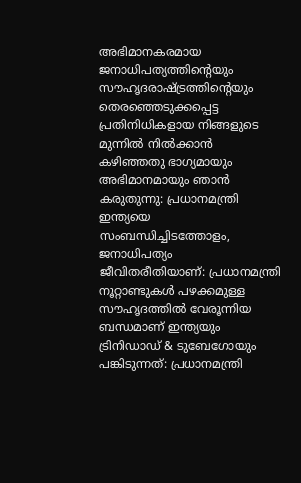അഭിമാനകരമായ ജനാധിപത്യത്തിന്റെയും സൗഹൃദരാഷ്ട്രത്തിന്റെയും തെരഞ്ഞെടുക്കപ്പെട്ട പ്രതിനിധികളായ നിങ്ങളുടെ മുന്നിൽ നിൽക്കാൻ കഴിഞ്ഞതു ഭാഗ്യമായും അഭിമാനമായും ഞാൻ കരുതുന്നു: പ്രധാനമന്ത്രി
ഇന്ത്യയെ സംബന്ധിച്ചിടത്തോളം, ജനാധിപത്യം ജീവിതരീതിയാണ്: പ്രധാനമന്ത്രി
നൂറ്റാണ്ടുകൾ പഴക്കമുള്ള സൗഹൃദത്തിൽ വേരൂന്നിയ ബന്ധമാണ് ഇന്ത്യയും ട്രിനിഡാഡ് & ടുബേഗോയും പങ്കിടുന്നത്: പ്രധാനമന്ത്രി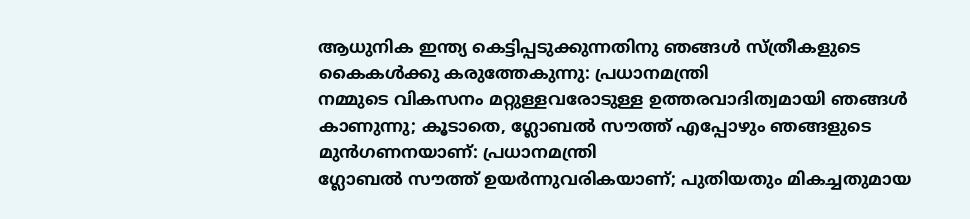ആധുനിക ഇന്ത്യ കെട്ടിപ്പടുക്കുന്നതിനു ഞങ്ങൾ സ്ത്രീകളുടെ കൈകൾക്കു കരുത്തേകുന്നു: പ്രധാനമന്ത്രി
നമ്മുടെ വികസനം മറ്റുള്ളവരോടുള്ള ഉത്തരവാദിത്വമായി ഞങ്ങൾ കാണുന്നു; കൂടാതെ, ഗ്ലോബൽ സൗത്ത് എപ്പോഴും ഞങ്ങളുടെ മുൻ‌ഗണനയാണ്: പ്രധാനമന്ത്രി
ഗ്ലോബൽ സൗത്ത് ഉയർന്നുവരികയാണ്; പുതിയതും മികച്ചതുമായ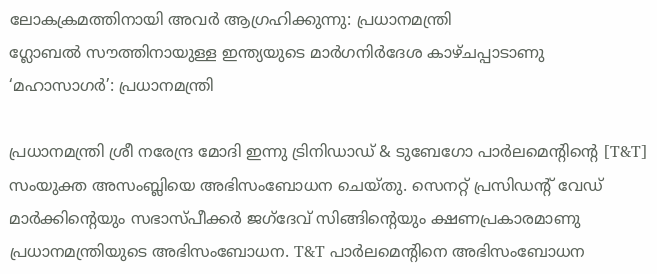ലോകക്രമത്തിനായി അവർ ആഗ്രഹിക്കുന്നു: പ്രധാനമന്ത്രി
ഗ്ലോബൽ സൗത്തിനായുള്ള ഇന്ത്യയുടെ മാർഗനിർദേശ കാഴ്ചപ്പാടാണു ‘മഹാസാഗർ’: പ്രധാനമന്ത്രി

പ്രധാനമന്ത്രി ശ്രീ നരേന്ദ്ര മോദി ഇന്നു ട്രിനിഡാഡ് & ടുബേഗോ പാർലമെന്റിന്റെ [T&T] സംയുക്ത അസംബ്ലിയെ അഭിസംബോധന ചെയ്തു. സെനറ്റ് പ്രസിഡന്റ് വേഡ് മാർക്കിന്റെയും സഭാസ്പീക്കർ ജഗ്ദേവ് സിങ്ങിന്റെയും ക്ഷണപ്രകാരമാണു പ്രധാനമന്ത്രിയുടെ അഭിസംബോധന. T&T പാർലമെന്റിനെ അഭിസംബോധന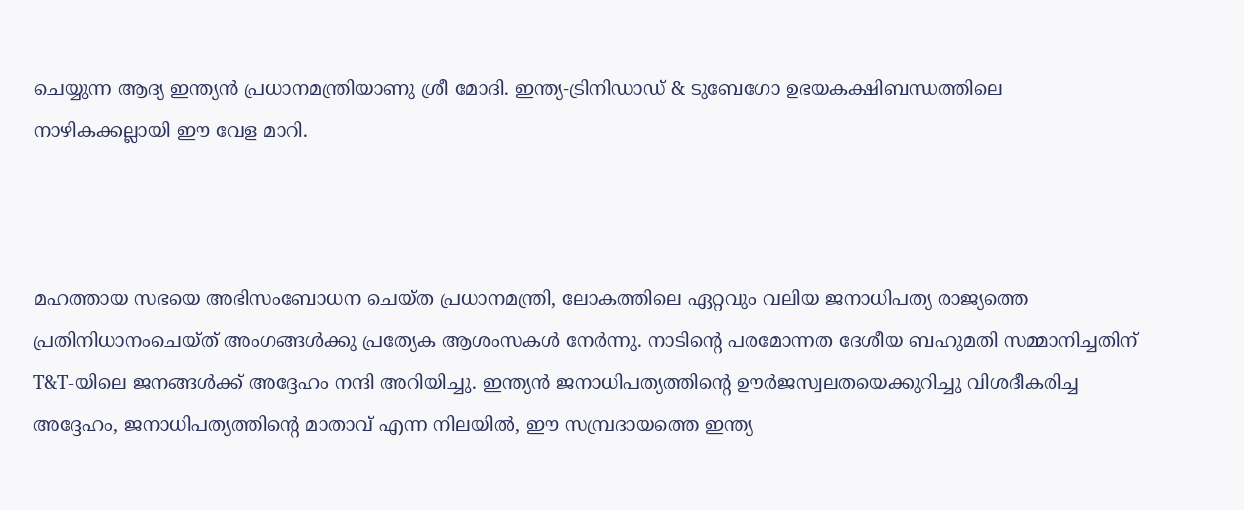ചെയ്യുന്ന ആദ്യ ഇന്ത്യൻ പ്രധാനമന്ത്രിയാണു ശ്രീ മോദി. ഇന്ത്യ-ട്രിനിഡാഡ് & ടുബേഗോ ഉഭയകക്ഷിബന്ധത്തിലെ നാഴികക്കല്ലായി ഈ വേള മാറി.



മഹത്തായ സഭയെ അഭിസംബോധന ചെയ്ത പ്രധാനമന്ത്രി, ലോകത്തിലെ ഏറ്റവും വലിയ ജനാധിപത്യ രാജ്യത്തെ പ്രതിനിധാനംചെയ്ത് അംഗങ്ങൾക്കു പ്രത്യേക ആശംസകൾ നേർന്നു. നാടിന്റെ പരമോന്നത ദേശീയ ബഹുമതി സമ്മാനിച്ചതിന് T&T-യിലെ ജനങ്ങൾക്ക് അദ്ദേഹം നന്ദി അറിയിച്ചു. ഇന്ത്യൻ ജനാധിപത്യത്തിന്റെ ഊർജസ്വലതയെക്കുറിച്ചു വിശദീകരിച്ച അദ്ദേഹം, ജനാധിപത്യത്തിന്റെ മാതാവ് എന്ന നിലയിൽ, ഈ സമ്പ്രദായത്തെ ഇന്ത്യ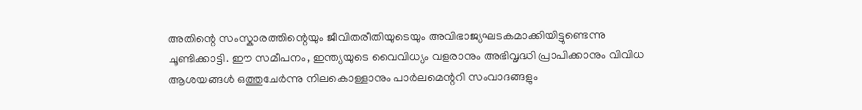അതിന്റെ സംസ്കാരത്തിന്റെയും ജീവിതരീതിയുടെയും അവിഭാജ്യഘടകമാക്കിയിട്ടുണ്ടെന്നു ചൂണ്ടിക്കാട്ടി. ഈ സമീപനം, ഇന്ത്യയുടെ വൈവിധ്യം വളരാനും അഭിവൃദ്ധി പ്രാപിക്കാനും വിവിധ ആശയങ്ങൾ ഒത്തുചേർന്നു നിലകൊള്ളാനും പാർലമെന്ററി സംവാദങ്ങളും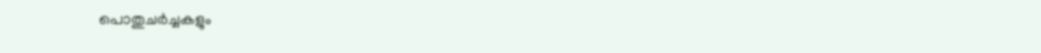പൊതുചർച്ചകളും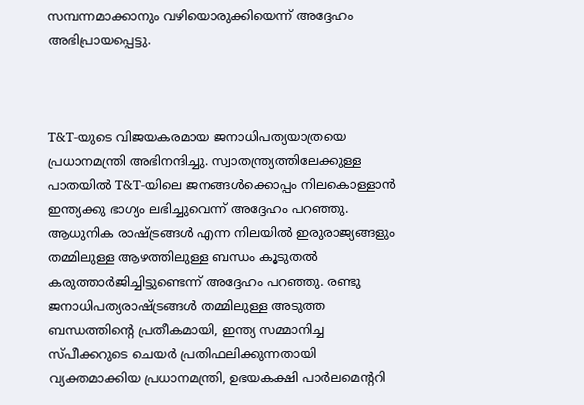സമ്പന്നമാക്കാനും വഴിയൊരുക്കിയെന്ന് അദ്ദേഹം അഭിപ്രായപ്പെട്ടു.



T&T-യുടെ വിജയകരമായ ജനാധിപത്യയാത്രയെ പ്രധാനമന്ത്രി അഭിനന്ദിച്ചു. സ്വാതന്ത്ര്യത്തിലേക്കുള്ള പാതയിൽ T&T-യിലെ ജനങ്ങൾക്കൊപ്പം നിലകൊള്ളാൻ ഇന്ത്യക്കു ഭാഗ്യം ലഭിച്ചുവെന്ന് അദ്ദേഹം പറഞ്ഞു. ആധുനിക രാഷ്ട്രങ്ങൾ എന്ന നിലയിൽ ഇരുരാജ്യങ്ങളും തമ്മിലുള്ള ആഴത്തിലുള്ള ബന്ധം കൂടുതൽ കരുത്താർജിച്ചിട്ടുണ്ടെന്ന് അദ്ദേഹം പറഞ്ഞു. രണ്ടു ജനാധിപത്യരാഷ്ട്രങ്ങൾ തമ്മിലുള്ള അടുത്ത ബന്ധത്തിന്റെ പ്രതീകമായി, ഇന്ത്യ സമ്മാനിച്ച സ്പീക്കറുടെ ചെയർ പ്രതിഫലിക്കുന്നതായി വ്യക്തമാക്കിയ പ്രധാനമന്ത്രി, ഉഭയകക്ഷി പാർലമെന്ററി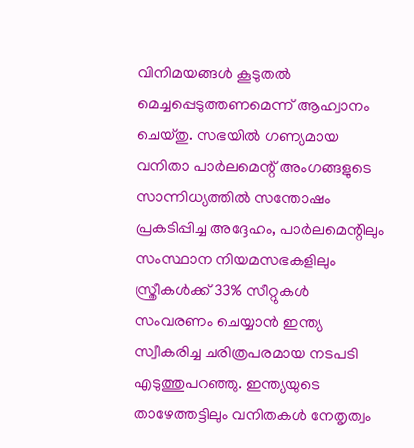വിനിമയങ്ങൾ കൂടുതൽ മെച്ചപ്പെടുത്തണമെന്ന് ആഹ്വാനം ചെയ്തു. സഭയിൽ ഗണ്യമായ വനിതാ പാർലമെന്റ് അംഗങ്ങളുടെ സാന്നിധ്യത്തിൽ സന്തോഷം പ്രകടിപ്പിച്ച അദ്ദേഹം, പാർലമെന്റിലും സംസ്ഥാന നിയമസഭകളിലും സ്ത്രീകൾക്ക് 33% സീറ്റുകൾ സംവരണം ചെയ്യാൻ ഇന്ത്യ സ്വീകരിച്ച ചരിത്രപരമായ നടപടി എടുത്തുപറഞ്ഞു. ഇന്ത്യയുടെ താഴേത്തട്ടിലും വനിതകൾ നേതൃത്വം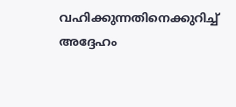വഹിക്കുന്നതിനെക്കുറിച്ച് അദ്ദേഹം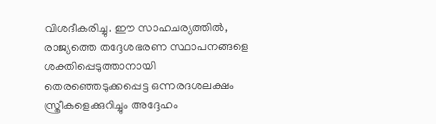വിശദീകരിച്ചു. ഈ സാഹചര്യത്തിൽ, രാജ്യത്തെ തദ്ദേശഭരണ സ്ഥാപനങ്ങളെ ശക്തിപ്പെടുത്താനായി തെരഞ്ഞെടുക്കപ്പെട്ട ഒന്നരദശലക്ഷം സ്ത്രീകളെക്കുറിച്ചും അദ്ദേഹം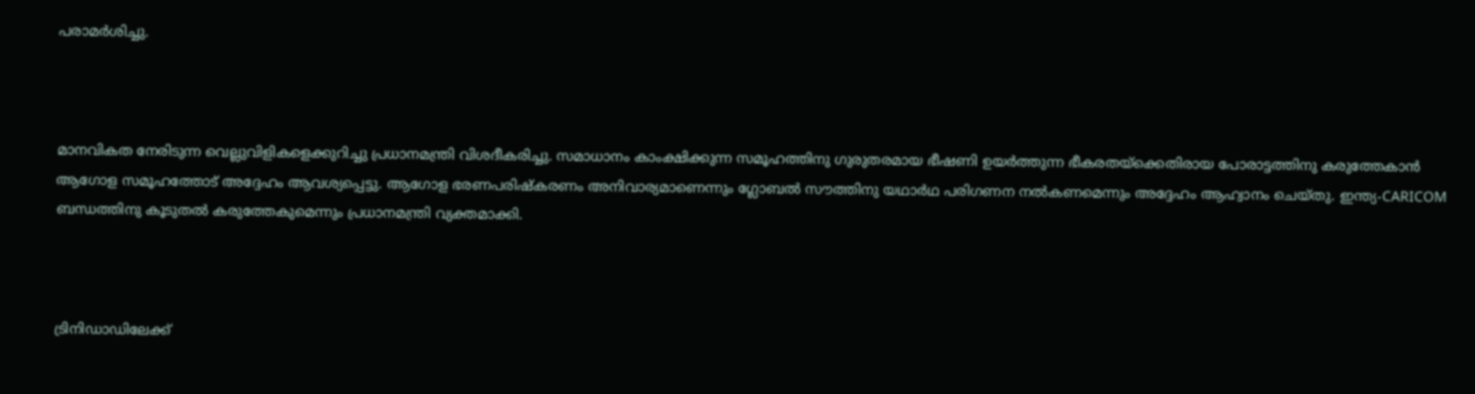പരാമർശിച്ചു.



മാനവികത നേരിടുന്ന വെല്ലുവിളികളെക്കുറിച്ചു പ്രധാനമന്ത്രി വിശദീകരിച്ചു. സമാധാനം കാംക്ഷിക്കുന്ന സമൂഹത്തിനു ഗുരുതരമായ ഭീഷണി ഉയർത്തുന്ന ഭീകരതയ്ക്കെതിരായ പോരാട്ടത്തിനു കരുത്തേകാൻ ആഗോള സമൂഹത്തോട് അദ്ദേഹം ആവശ്യപ്പെട്ടു. ആഗോള ഭരണപരിഷ്കരണം അനിവാര്യമാണെന്നും ഗ്ലോബൽ സൗത്തിനു യഥാർഥ പരിഗണന നൽകണമെന്നും അദ്ദേഹം ആഹ്വാനം ചെയ്തു. ഇന്ത്യ-CARICOM ബന്ധത്തിനു കൂടുതൽ കരുത്തേകുമെന്നും പ്രധാനമന്ത്രി വ്യക്തമാക്കി.



ട്രിനിഡാഡിലേക്ക്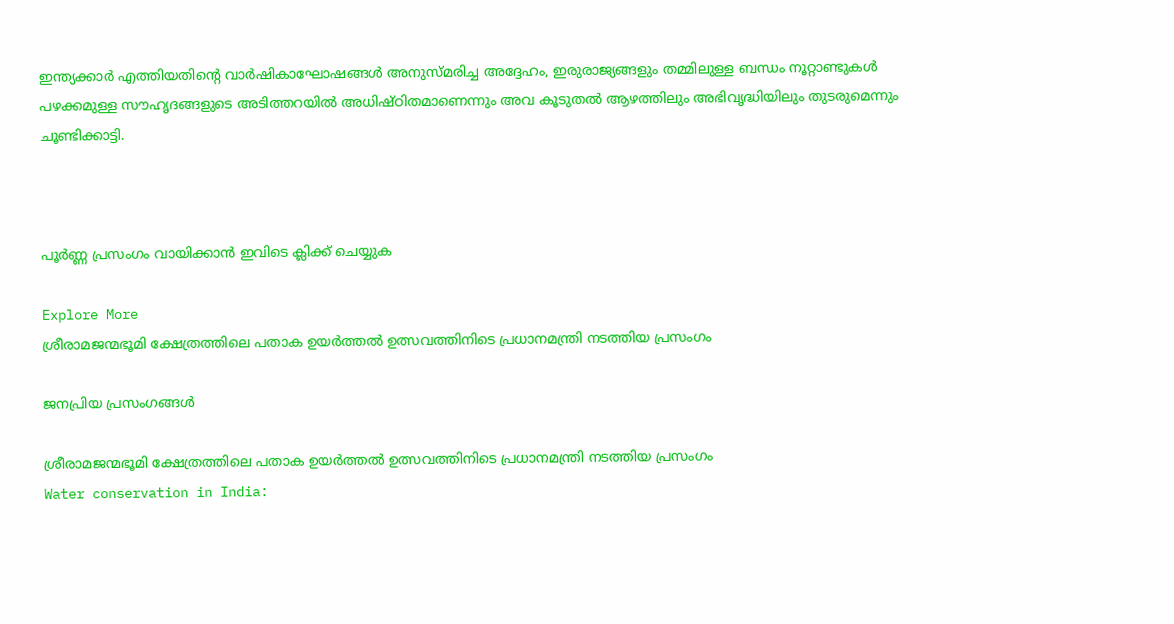ഇന്ത്യക്കാർ എത്തിയതിന്റെ വാർഷികാഘോഷങ്ങൾ അനുസ്മരിച്ച അദ്ദേഹം, ഇരുരാജ്യങ്ങളും തമ്മിലുള്ള ബന്ധം നൂറ്റാണ്ടുകൾ പഴക്കമുള്ള സൗഹൃദങ്ങളുടെ അടിത്തറയിൽ അധിഷ്ഠിതമാണെന്നും അവ കൂടുതൽ ആഴത്തിലും അഭിവൃദ്ധിയിലും തുടരുമെന്നും ചൂണ്ടിക്കാട്ടി.



പൂർണ്ണ പ്രസംഗം വായിക്കാൻ ഇവിടെ ക്ലിക്ക് ചെയ്യുക

Explore More
ശ്രീരാമജന്മഭൂമി ക്ഷേത്രത്തിലെ പതാക ഉയർത്തൽ ഉത്സവത്തിനിടെ പ്രധാനമന്ത്രി നടത്തിയ പ്രസംഗം

ജനപ്രിയ പ്രസംഗങ്ങൾ

ശ്രീരാമജന്മഭൂമി ക്ഷേത്രത്തിലെ പതാക ഉയർത്തൽ ഉത്സവത്തിനിടെ പ്രധാനമന്ത്രി നടത്തിയ പ്രസംഗം
Water conservation in India: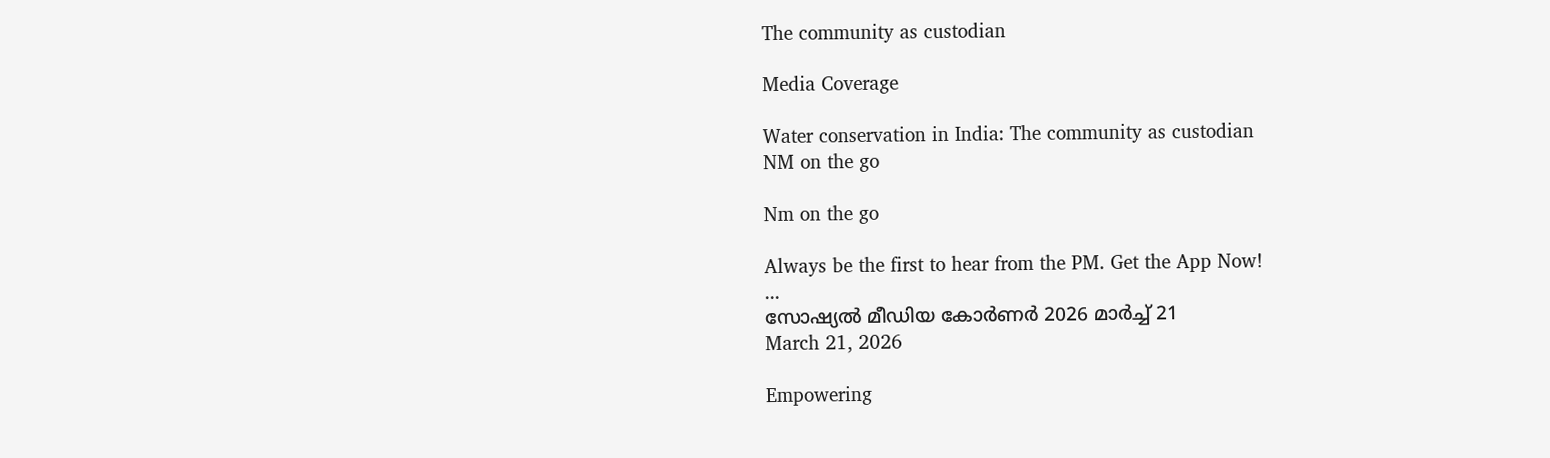The community as custodian

Media Coverage

Water conservation in India: The community as custodian
NM on the go

Nm on the go

Always be the first to hear from the PM. Get the App Now!
...
സോഷ്യൽ മീഡിയ കോർണർ 2026 മാർച്ച് 21
March 21, 2026

Empowering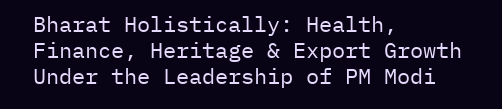Bharat Holistically: Health, Finance, Heritage & Export Growth Under the Leadership of PM Modi